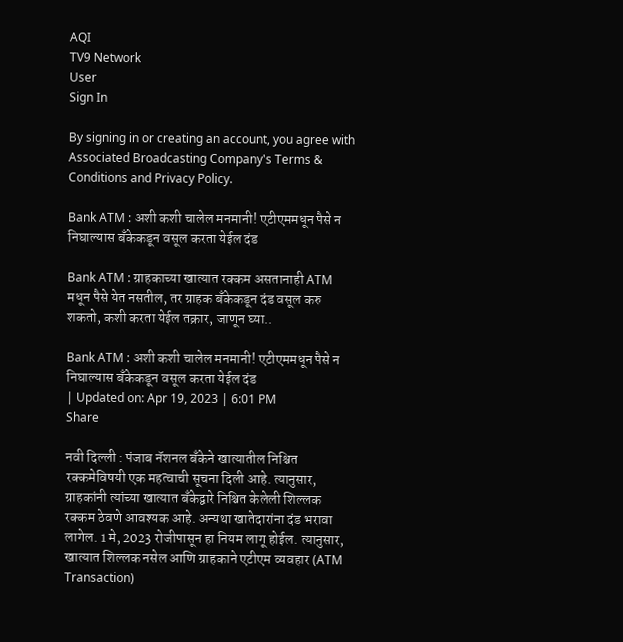AQI
TV9 Network
User
Sign In

By signing in or creating an account, you agree with Associated Broadcasting Company's Terms & Conditions and Privacy Policy.

Bank ATM : अशी कशी चालेल मनमानी! एटीएममधून पैसे न निघाल्यास बँकेकडून वसूल करता येईल दंड

Bank ATM : ग्राहकाच्या खात्यात रक्कम असतानाही ATM मधून पैसे येत नसतील, तर ग्राहक बँकेकडून दंड वसूल करु शकतो, कशी करता येईल तक्रार, जाणून घ्या..

Bank ATM : अशी कशी चालेल मनमानी! एटीएममधून पैसे न निघाल्यास बँकेकडून वसूल करता येईल दंड
| Updated on: Apr 19, 2023 | 6:01 PM
Share

नवी दिल्ली : पंजाब नॅशनल बँकेने खात्यातील निश्चित रक्कमेविषयी एक महत्वाची सूचना दिली आहे. त्यानुसार, ग्राहकांनी त्यांच्या खात्यात बँकेद्वारे निश्चित केलेली शिल्लक रक्कम ठेवणे आवश्यक आहे. अन्यथा खातेदारांना दंड भरावा लागेल. 1 मे, 2023 रोजीपासून हा नियम लागू होईल. त्यानुसार, खात्यात शिल्लक नसेल आणि ग्राहकाने एटीएम व्यवहार (ATM Transaction)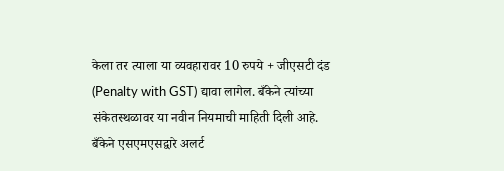केला तर त्याला या व्यवहारावर 10 रुपये + जीएसटी दंड (Penalty with GST) द्यावा लागेल. बँकेने त्यांच्या संकेतस्थळावर या नवीन नियमाची माहिती दिली आहे. बँकेने एसएमएसद्वारे अलर्ट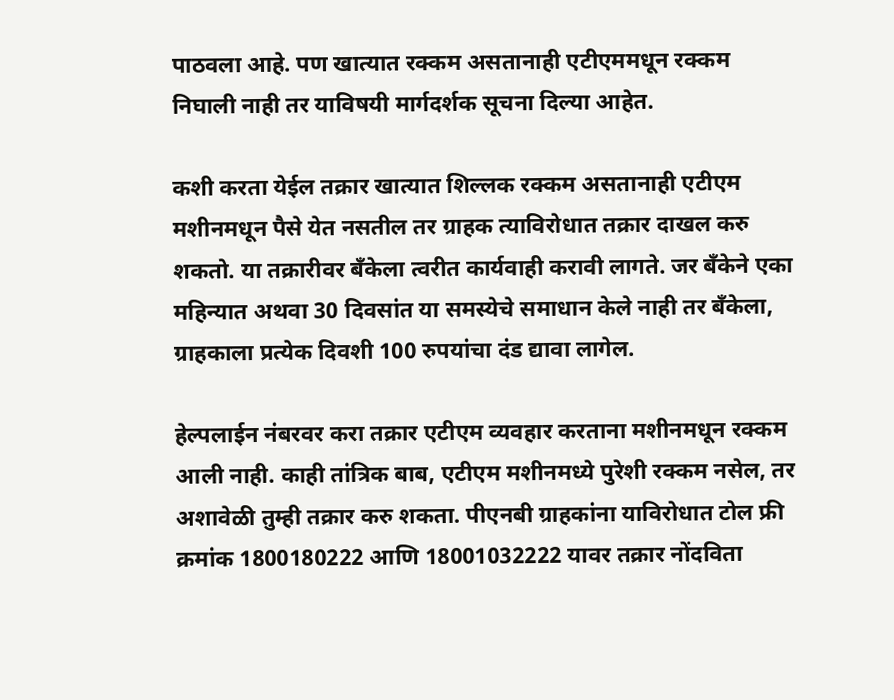पाठवला आहे. पण खात्यात रक्कम असतानाही एटीएममधून रक्कम निघाली नाही तर याविषयी मार्गदर्शक सूचना दिल्या आहेत.

कशी करता येईल तक्रार खात्यात शिल्लक रक्कम असतानाही एटीएम मशीनमधून पैसे येत नसतील तर ग्राहक त्याविरोधात तक्रार दाखल करु शकतो. या तक्रारीवर बँकेला त्वरीत कार्यवाही करावी लागते. जर बँकेने एका महिन्यात अथवा 30 दिवसांत या समस्येचे समाधान केले नाही तर बँकेला, ग्राहकाला प्रत्येक दिवशी 100 रुपयांचा दंड द्यावा लागेल.

हेल्पलाईन नंबरवर करा तक्रार एटीएम व्यवहार करताना मशीनमधून रक्कम आली नाही. काही तांत्रिक बाब, एटीएम मशीनमध्ये पुरेशी रक्कम नसेल, तर अशावेळी तुम्ही तक्रार करु शकता. पीएनबी ग्राहकांना याविरोधात टोल फ्री क्रमांक 1800180222 आणि 18001032222 यावर तक्रार नोंदविता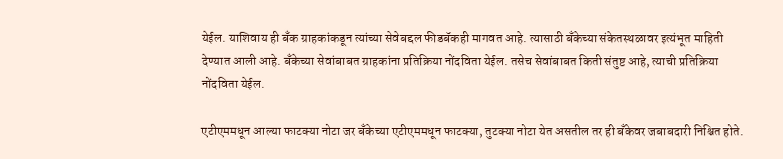येईल. याशिवाय ही बँक ग्राहकांकडून त्यांच्या सेवेबद्दल फीडबॅकही मागवत आहे. त्यासाठी बँकेच्या संकेतस्थळावर इत्यंभूत माहिती देण्यात आली आहे. बँकेच्या सेवांबाबत ग्राहकांना प्रतिक्रिया नोंदविता येईल. तसेच सेवांबाबत किती संतुष्ट आहे, त्याची प्रतिक्रिया नोंदविता येईल.

एटीएममधून आल्या फाटक्या नोटा जर बँकेच्या एटीएममधून फाटक्या, तुटक्या नोटा येत असतील तर ही बँकेवर जबाबदारी निश्चित होते.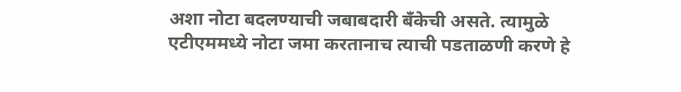अशा नोटा बदलण्याची जबाबदारी बँकेची असते. त्यामुळे एटीएममध्ये नोटा जमा करतानाच त्याची पडताळणी करणे हे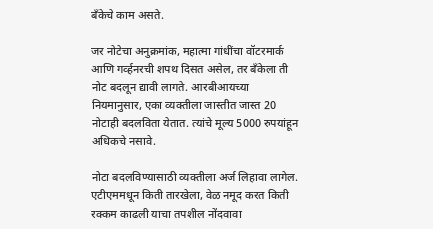बँकेचे काम असते.

जर नोटेचा अनुक्रमांक, महात्मा गांधींचा वॉटरमार्क आणि गर्व्हनरची शपथ दिसत असेल, तर बँकेला ती नोट बदलून द्यावी लागते. आरबीआयच्या नियमानुसार, एका व्यक्तीला जास्तीत जास्त 20 नोटाही बदलविता येतात. त्यांचे मूल्य 5000 रुपयांहून अधिकचे नसावे.

नोटा बदलविण्यासाठी व्यक्तीला अर्ज लिहावा लागेल. एटीएममधून किती तारखेला, वेळ नमूद करत किती रक्कम काढली याचा तपशील नोंदवावा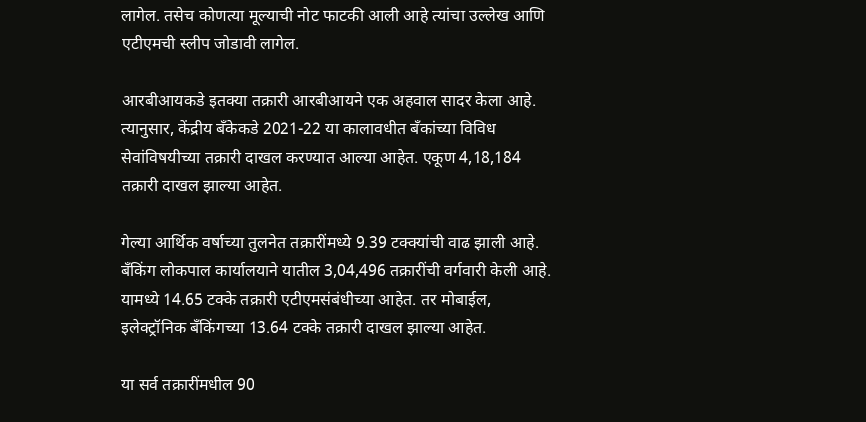लागेल. तसेच कोणत्या मूल्याची नोट फाटकी आली आहे त्यांचा उल्लेख आणि एटीएमची स्लीप जोडावी लागेल.

आरबीआयकडे इतक्या तक्रारी आरबीआयने एक अहवाल सादर केला आहे. त्यानुसार, केंद्रीय बँकेकडे 2021-22 या कालावधीत बँकांच्या विविध सेवांविषयीच्या तक्रारी दाखल करण्यात आल्या आहेत. एकूण 4,18,184 तक्रारी दाखल झाल्या आहेत.

गेल्या आर्थिक वर्षाच्या तुलनेत तक्रारींमध्ये 9.39 टक्क्यांची वाढ झाली आहे. बँकिंग लोकपाल कार्यालयाने यातील 3,04,496 तक्रारींची वर्गवारी केली आहे. यामध्ये 14.65 टक्के तक्रारी एटीएमसंबंधीच्या आहेत. तर मोबाईल, इलेक्ट्रॉनिक बँकिंगच्या 13.64 टक्के तक्रारी दाखल झाल्या आहेत.

या सर्व तक्रारींमधील 90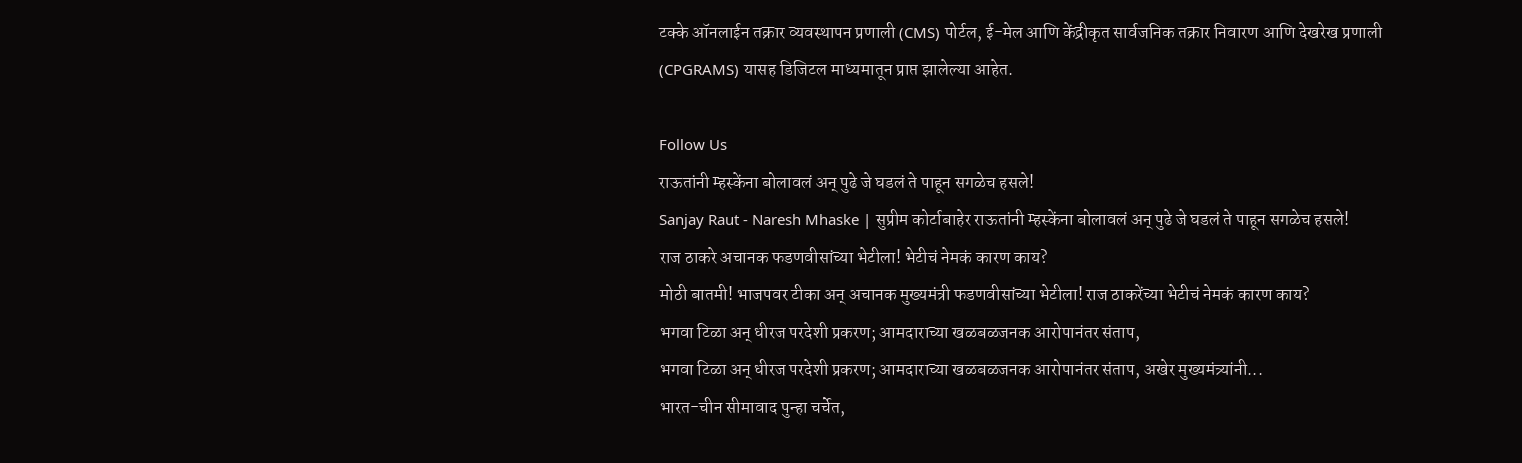टक्के ऑनलाईन तक्रार व्यवस्थापन प्रणाली (CMS) पोर्टल, ई-मेल आणि केंद्रीकृत सार्वजनिक तक्रार निवारण आणि देखरेख प्रणाली (CPGRAMS) यासह डिजिटल माध्यमातून प्राप्त झालेल्या आहेत.

Follow Us
राऊतांनी म्हस्केंना बोलावलं अन् पुढे जे घडलं ते पाहून सगळेच हसले!
Sanjay Raut - Naresh Mhaske | सुप्रीम कोर्टाबाहेर राऊतांनी म्हस्केंना बोलावलं अन् पुढे जे घडलं ते पाहून सगळेच हसले!
राज ठाकरे अचानक फडणवीसांच्या भेटीला! भेटीचं नेमकं कारण काय?
मोठी बातमी! भाजपवर टीका अन् अचानक मुख्यमंत्री फडणवीसांच्या भेटीला! राज ठाकरेंच्या भेटीचं नेमकं कारण काय?
भगवा टिळा अन् धीरज परदेशी प्रकरण; आमदाराच्या खळबळजनक आरोपानंतर संताप,
भगवा टिळा अन् धीरज परदेशी प्रकरण; आमदाराच्या खळबळजनक आरोपानंतर संताप, अखेर मुख्यमंत्र्यांनी...
भारत-चीन सीमावाद पुन्हा चर्चेत,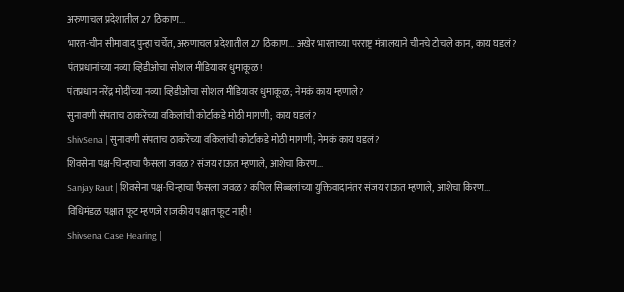अरुणाचल प्रदेशातील 27 ठिकाण...
भारत-चीन सीमावाद पुन्हा चर्चेत, अरुणाचल प्रदेशातील 27 ठिकाण... अखेर भारताच्या परराष्ट्र मंत्रालयाने चीनचे टोचले कान, काय घडलं?
पंतप्रधानांच्या नव्या व्हिडीओचा सोशल मीडियावर धुमाकूळ!
पंतप्रधान नरेंद्र मोदींच्या नव्या व्हिडीओचा सोशल मीडियावर धुमाकूळ; नेमकं काय म्हणाले?
सुनावणी संपताच ठाकरेंच्या वकिलांची कोर्टाकडे मोठी मागणी; काय घडलं?
ShivSena | सुनावणी संपताच ठाकरेंच्या वकिलांची कोर्टाकडे मोठी मागणी; नेमकं काय घडलं?
शिवसेना पक्ष-चिन्हाचा फैसला जवळ? संजय राऊत म्हणाले, आशेचा किरण...
Sanjay Raut | शिवसेना पक्ष-चिन्हाचा फैसला जवळ? कपिल सिब्बलांच्या युक्तिवादानंतर संजय राऊत म्हणाले, आशेचा किरण...
विधिमंडळ पक्षात फूट म्हणजे राजकीय पक्षात फूट नाही!
Shivsena Case Hearing |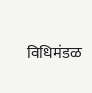विधिमंडळ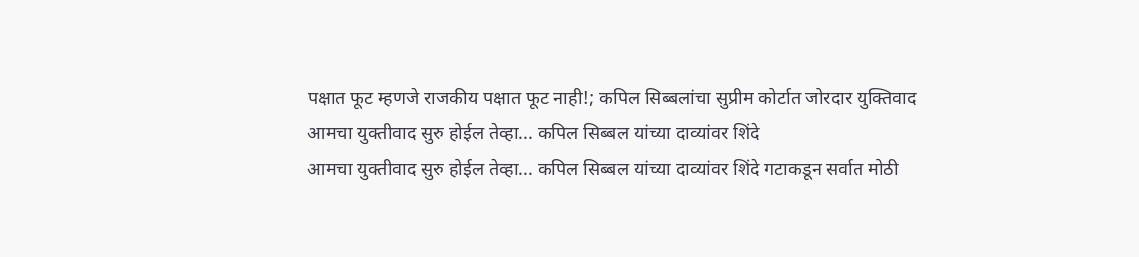पक्षात फूट म्हणजे राजकीय पक्षात फूट नाही!; कपिल सिब्बलांचा सुप्रीम कोर्टात जोरदार युक्तिवाद
आमचा युक्तीवाद सुरु होईल तेव्हा... कपिल सिब्बल यांच्या दाव्यांवर शिंदे
आमचा युक्तीवाद सुरु होईल तेव्हा... कपिल सिब्बल यांच्या दाव्यांवर शिंदे गटाकडून सर्वात मोठी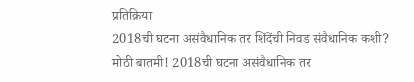प्रतिक्रिया
2018ची घटना असंवैधानिक तर शिंदेंची निवड संवैधानिक कशी?
मोठी बातमी! 2018ची घटना असंवैधानिक तर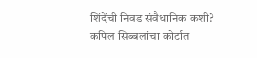शिंदेंची निवड संवैधानिक कशी? कपिल सिब्बलांचा कोर्टात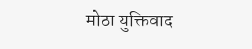मोठा युक्तिवाद